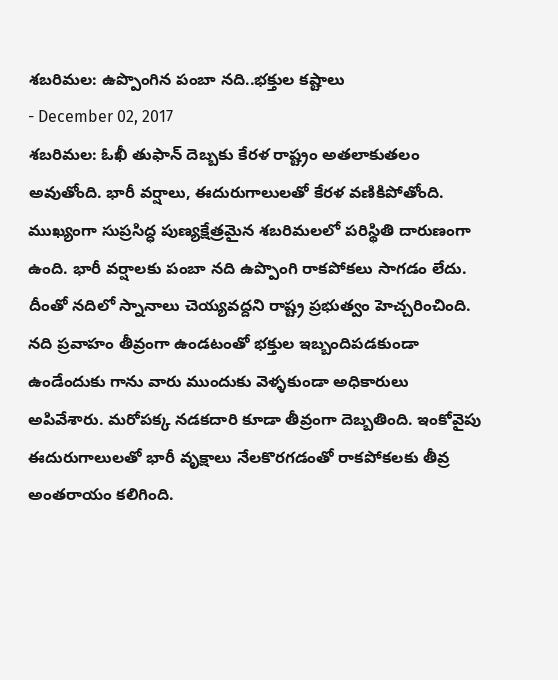శబరిమల: ఉప్పొంగిన పంబా నది..భక్తుల కష్టాలు
- December 02, 2017
శబరిమల: ఓఖీ తుఫాన్ దెబ్బకు కేరళ రాష్ట్రం అతలాకుతలం అవుతోంది. భారీ వర్షాలు, ఈదురుగాలులతో కేరళ వణికిపోతోంది. ముఖ్యంగా సుప్రసిద్ధ పుణ్యక్షేత్రమైన శబరిమలలో పరిస్థితి దారుణంగా ఉంది. భారీ వర్షాలకు పంబా నది ఉప్పొంగి రాకపోకలు సాగడం లేదు. దీంతో నదిలో స్నానాలు చెయ్యవద్దని రాష్ట్ర ప్రభుత్వం హెచ్చరించింది. నది ప్రవాహం తీవ్రంగా ఉండటంతో భక్తుల ఇబ్బందిపడకుండా ఉండేందుకు గాను వారు ముందుకు వెళ్ళకుండా అధికారులు అపివేశారు. మరోపక్క నడకదారి కూడా తీవ్రంగా దెబ్బతింది. ఇంకోవైపు ఈదురుగాలులతో భారీ వృక్షాలు నేలకొరగడంతో రాకపోకలకు తీవ్ర అంతరాయం కలిగింది.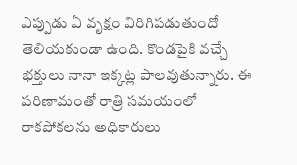ఎప్పుడు ఏ వృక్షం విరిగిపడుతుందో తెలియకుండా ఉంది. కొండపైకి వచ్చే భక్తులు నానా ఇక్కట్ల పాలవుతున్నారు. ఈ పరిణామంతో రాత్రి సమయంలో రాకపోకలను అధికారులు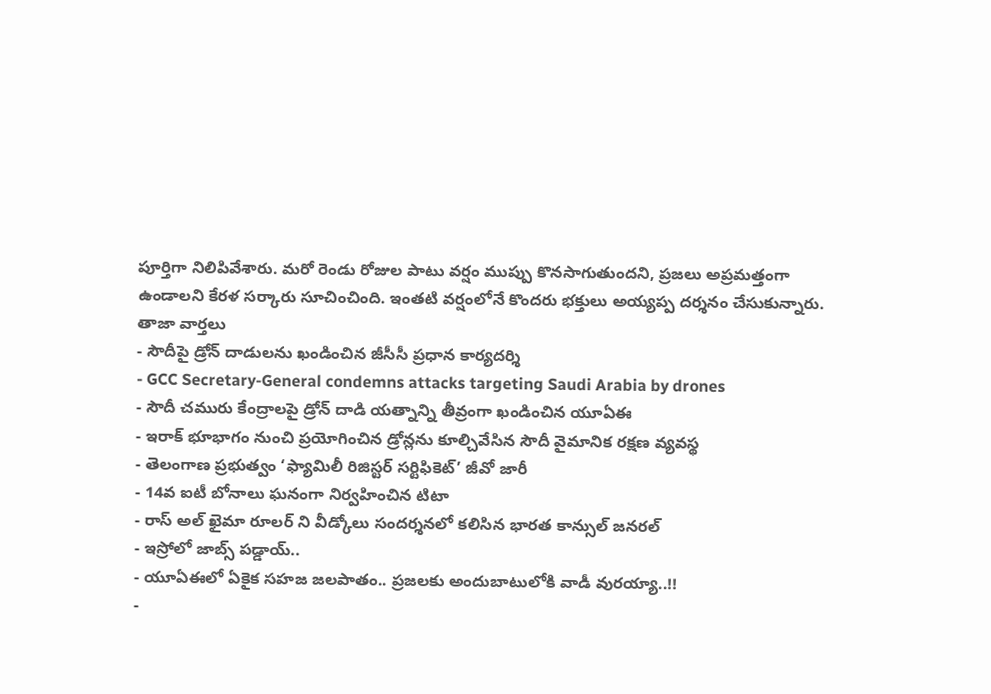పూర్తిగా నిలిపివేశారు. మరో రెండు రోజుల పాటు వర్షం ముప్పు కొనసాగుతుందని, ప్రజలు అప్రమత్తంగా ఉండాలని కేరళ సర్కారు సూచించింది. ఇంతటి వర్షంలోనే కొందరు భక్తులు అయ్యప్ప దర్శనం చేసుకున్నారు.
తాజా వార్తలు
- సౌదీపై డ్రోన్ దాడులను ఖండించిన జీసీసీ ప్రధాన కార్యదర్శి
- GCC Secretary-General condemns attacks targeting Saudi Arabia by drones
- సౌదీ చమురు కేంద్రాలపై డ్రోన్ దాడి యత్నాన్ని తీవ్రంగా ఖండించిన యూఏఈ
- ఇరాక్ భూభాగం నుంచి ప్రయోగించిన డ్రోన్లను కూల్చివేసిన సౌదీ వైమానిక రక్షణ వ్యవస్థ
- తెలంగాణ ప్రభుత్వం ‘ఫ్యామిలీ రిజిస్టర్ సర్టిఫికెట్’ జీవో జారీ
- 14వ ఐటీ బోనాలు ఘనంగా నిర్వహించిన టిటా
- రాస్ అల్ ఖైమా రూలర్ ని వీడ్కోలు సందర్శనలో కలిసిన భారత కాన్సుల్ జనరల్
- ఇస్రోలో జాబ్స్ పడ్డాయ్..
- యూఏఈలో ఏకైక సహజ జలపాతం.. ప్రజలకు అందుబాటులోకి వాడీ వురయ్యా..!!
-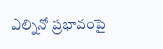ఎల్నినో ప్రభావంపై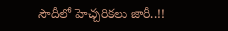సౌదీలో హెచ్చరికలు జారీ..!!